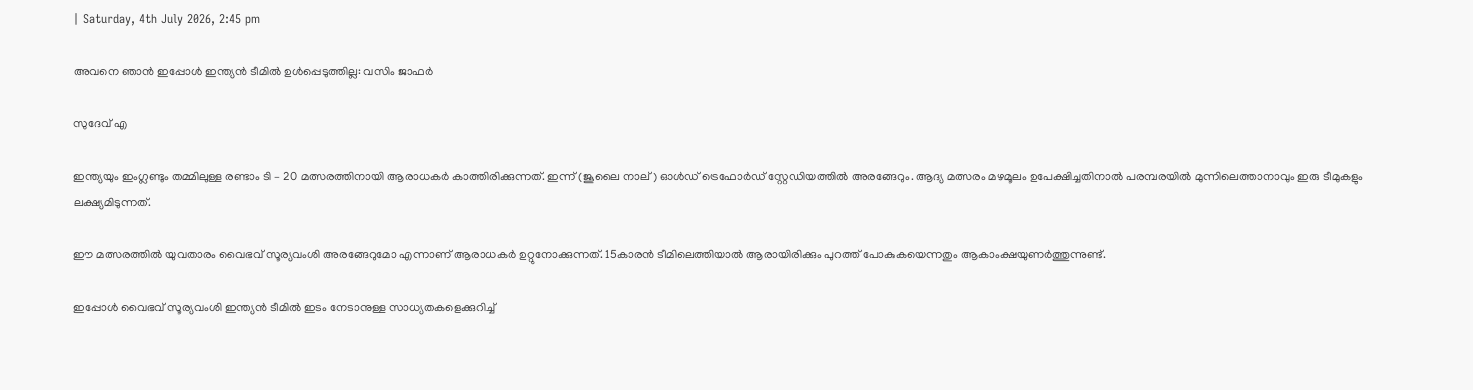| Saturday, 4th July 2026, 2:45 pm

അവനെ ഞാന്‍ ഇപ്പോള്‍ ഇന്ത്യന്‍ ടീമില്‍ ഉള്‍പ്പെടുത്തില്ല: വസിം ജാഫര്‍

സുദേവ് എ

ഇന്ത്യയും ഇംഗ്ലണ്ടും തമ്മിലുള്ള രണ്ടാം ടി – 20 മത്സരത്തിനായി ആരാധകര്‍ കാത്തിരിക്കുന്നത്. ഇന്ന് (ജൂലൈ നാല്) ഓള്‍ഡ് ട്രെഫോര്‍ഡ് സ്റ്റേഡിയത്തില്‍ അരങ്ങേറും. ആദ്യ മത്സരം മഴമൂലം ഉപേക്ഷിച്ചതിനാല്‍ പരമ്പരയില്‍ മുന്നിലെത്താനാവും ഇരു ടീമുകളും ലക്ഷ്യമിടുന്നത്.

ഈ മത്സരത്തില്‍ യുവതാരം വൈഭവ് സൂര്യവംശി അരങ്ങേറുമോ എന്നാണ് ആരാധകര്‍ ഉറ്റുനോക്കുന്നത്. 15കാരന്‍ ടീമിലെത്തിയാല്‍ ആരായിരിക്കും പുറത്ത് പോകുകയെന്നതും ആകാംക്ഷയുണര്‍ത്തുന്നുണ്ട്.

ഇപ്പോള്‍ വൈഭവ് സൂര്യവംശി ഇന്ത്യന്‍ ടീമില്‍ ഇടം നേടാനുള്ള സാധ്യതകളെക്കുറിച്ച്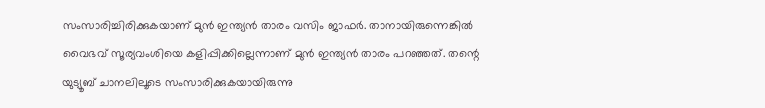സംസാരിച്ചിരിക്കുകയാണ് മുന്‍ ഇന്ത്യന്‍ താരം വസിം ജാഫര്‍. താനായിരുന്നെങ്കില്‍ വൈഭവ് സൂര്യവംശിയെ കളിപ്പിക്കില്ലെന്നാണ് മുന്‍ ഇന്ത്യന്‍ താരം പറഞ്ഞത്. തന്റെ യുട്യൂബ് ചാനലിലൂടെ സംസാരിക്കുകയായിരുന്നു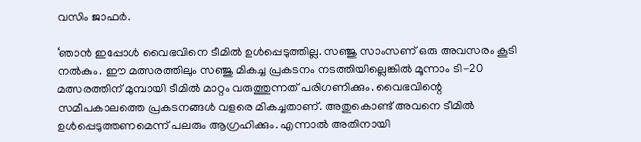വസിം ജാഫര്‍.

‘ഞാന്‍ ഇപ്പോള്‍ വൈഭവിനെ ടീമില്‍ ഉള്‍പ്പെടുത്തില്ല. സഞ്ജു സാംസണ് ഒരു അവസരം കൂടി നല്‍കും. ഈ മത്സരത്തിലും സഞ്ജു മികച്ച പ്രകടനം നടത്തിയില്ലെങ്കില്‍ മൂന്നാം ടി-20 മത്സരത്തിന് മുമ്പായി ടീമില്‍ മാറ്റം വരുത്തുന്നത് പരിഗണിക്കും. വൈഭവിന്റെ സമീപകാലത്തെ പ്രകടനങ്ങള്‍ വളരെ മികച്ചതാണ്. അതുകൊണ്ട് അവനെ ടീമില്‍ ഉള്‍പ്പെടുത്തണമെന്ന് പലരും ആഗ്രഹിക്കും. എന്നാല്‍ അതിനായി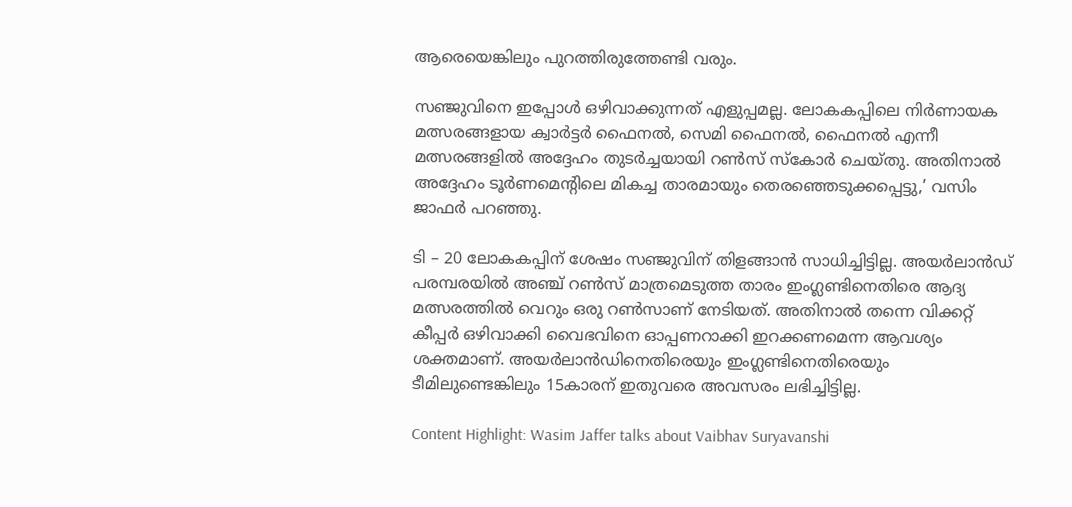ആരെയെങ്കിലും പുറത്തിരുത്തേണ്ടി വരും.

സഞ്ജുവിനെ ഇപ്പോള്‍ ഒഴിവാക്കുന്നത് എളുപ്പമല്ല. ലോകകപ്പിലെ നിര്‍ണായക മത്സരങ്ങളായ ക്വാര്‍ട്ടര്‍ ഫൈനല്‍, സെമി ഫൈനല്‍, ഫൈനല്‍ എന്നീ മത്സരങ്ങളില്‍ അദ്ദേഹം തുടര്‍ച്ചയായി റണ്‍സ് സ്‌കോര്‍ ചെയ്തു. അതിനാല്‍ അദ്ദേഹം ടൂര്‍ണമെന്റിലെ മികച്ച താരമായും തെരഞ്ഞെടുക്കപ്പെട്ടു,’ വസിം ജാഫര്‍ പറഞ്ഞു.

ടി – 20 ലോകകപ്പിന് ശേഷം സഞ്ജുവിന് തിളങ്ങാന്‍ സാധിച്ചിട്ടില്ല. അയര്‍ലാന്‍ഡ് പരമ്പരയില്‍ അഞ്ച് റണ്‍സ് മാത്രമെടുത്ത താരം ഇംഗ്ലണ്ടിനെതിരെ ആദ്യ മത്സരത്തില്‍ വെറും ഒരു റണ്‍സാണ് നേടിയത്. അതിനാല്‍ തന്നെ വിക്കറ്റ് കീപ്പര്‍ ഒഴിവാക്കി വൈഭവിനെ ഓപ്പണറാക്കി ഇറക്കണമെന്ന ആവശ്യം ശക്തമാണ്. അയര്‍ലാന്‍ഡിനെതിരെയും ഇംഗ്ലണ്ടിനെതിരെയും ടീമിലുണ്ടെങ്കിലും 15കാരന് ഇതുവരെ അവസരം ലഭിച്ചിട്ടില്ല.

Content Highlight: Wasim Jaffer talks about Vaibhav Suryavanshi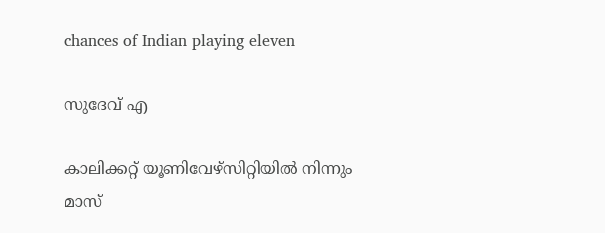chances of Indian playing eleven

സുദേവ് എ

കാലിക്കറ്റ് യൂണിവേഴ്‌സിറ്റിയില്‍ നിന്നും മാസ്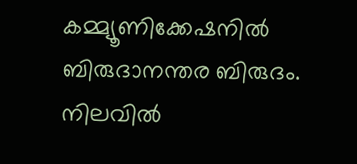കമ്മ്യൂണിക്കേഷനില്‍ ബിരുദാനന്തര ബിരുദം. നിലവില്‍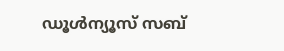ഡൂള്‍ന്യൂസ് സബ്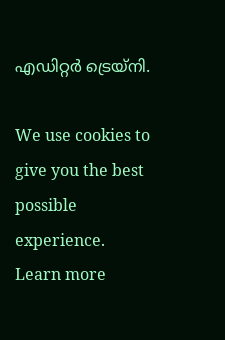എഡിറ്റര്‍ ട്രെയ്‌നി.

We use cookies to give you the best possible experience. Learn more